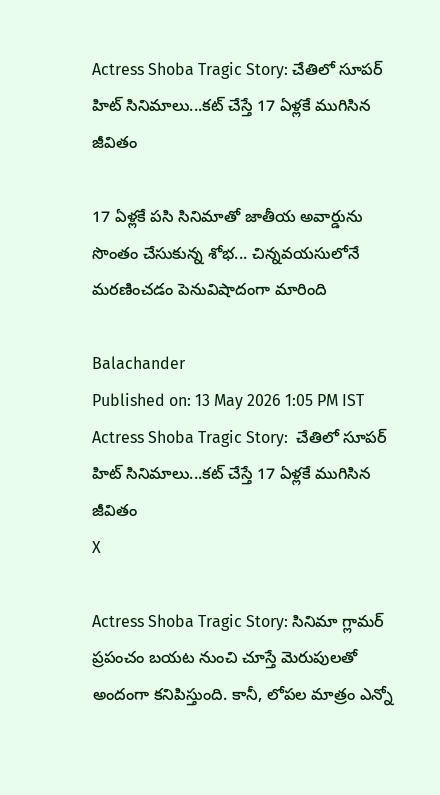Actress Shoba Tragic Story: చేతిలో సూపర్‌ హిట్‌ సినిమాలు...కట్‌ చేస్తే 17 ఏళ్లకే ముగిసిన జీవితం

17 ఏళ్లకే పసి సినిమాతో జాతీయ అవార్డును సొంతం చేసుకున్న శోభ... చిన్నవయసులోనే మరణించడం పెనువిషాదంగా మారింది

Balachander
Published on: 13 May 2026 1:05 PM IST
Actress Shoba Tragic Story:  చేతిలో సూపర్‌ హిట్‌ సినిమాలు...కట్‌ చేస్తే 17 ఏళ్లకే ముగిసిన జీవితం
X

Actress Shoba Tragic Story: సినిమా గ్లామర్ ప్రపంచం బయట నుంచి చూస్తే మెరుపులతో అందంగా కనిపిస్తుంది. కానీ, లోపల మాత్రం ఎన్నో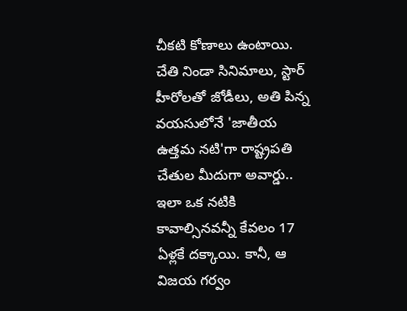చీకటి కోణాలు ఉంటాయి. చేతి నిండా సినిమాలు, స్టార్ హీరోలతో జోడీలు, అతి పిన్న వయసులోనే 'జాతీయ ఉత్తమ నటి'గా రాష్ట్రపతి చేతుల మీదుగా అవార్డు.. ఇలా ఒక నటికి కావాల్సినవన్నీ కేవలం 17 ఏళ్లకే దక్కాయి. కానీ, ఆ విజయ గర్వం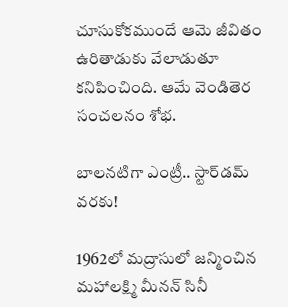చూసుకోకముందే ఆమె జీవితం ఉరితాడుకు వేలాడుతూ కనిపించింది. ఆమే వెండితెర సంచలనం శోభ.

బాలనటిగా ఎంట్రీ.. స్టార్‌డమ్ వరకు!

1962లో మద్రాసులో జన్మించిన మహాలక్ష్మి మీనన్ సినీ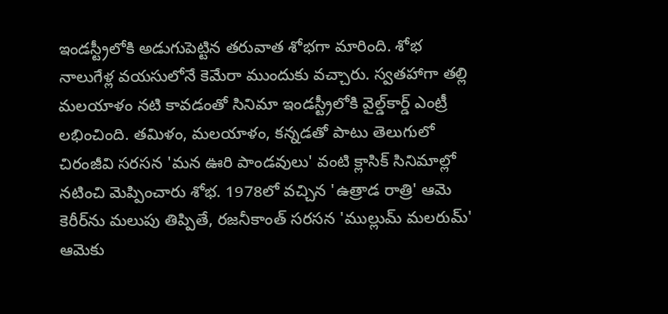ఇండస్ట్రీలోకి అడుగుపెట్టిన తరువాత శోభగా మారింది. శోభ నాలుగేళ్ల వయసులోనే కెమేరా ముందుకు వచ్చారు. స్వతహాగా తల్లి మలయాళం నటి కావడంతో సినిమా ఇండస్ట్రీలోకి వైల్డ్‌కార్డ్‌ ఎంట్రీ లభించింది. తమిళం, మలయాళం, కన్నడతో పాటు తెలుగులో చిరంజీవి సరసన 'మన ఊరి పాండవులు' వంటి క్లాసిక్ సినిమాల్లో నటించి మెప్పించారు శోభ. 1978లో వచ్చిన 'ఉత్రాడ రాత్రి' ఆమె కెరీర్‌ను మలుపు తిప్పితే, రజనీకాంత్ సరసన 'ముల్లుమ్ మలరుమ్' ఆమెకు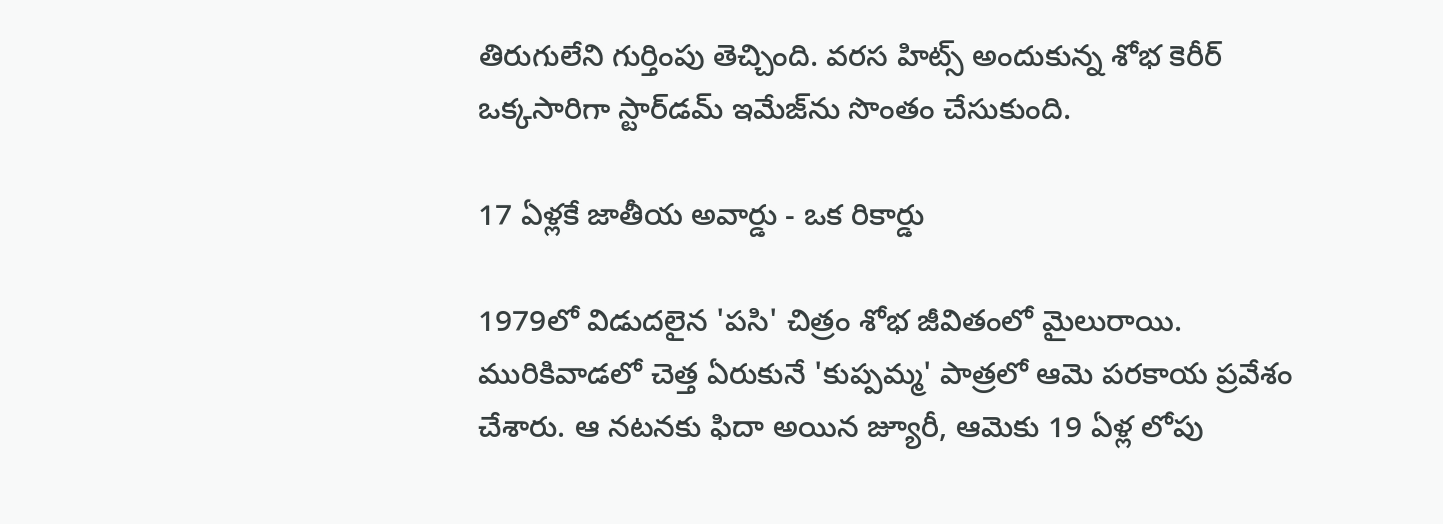తిరుగులేని గుర్తింపు తెచ్చింది. వరస హిట్స్‌ అందుకున్న శోభ కెరీర్‌ ఒక్కసారిగా స్టార్‌డమ్‌ ఇమేజ్‌ను సొంతం చేసుకుంది.

17 ఏళ్లకే జాతీయ అవార్డు - ఒక రికార్డు

1979లో విడుదలైన 'పసి' చిత్రం శోభ జీవితంలో మైలురాయి. మురికివాడలో చెత్త ఏరుకునే 'కుప్పమ్మ' పాత్రలో ఆమె పరకాయ ప్రవేశం చేశారు. ఆ నటనకు ఫిదా అయిన జ్యూరీ, ఆమెకు 19 ఏళ్ల లోపు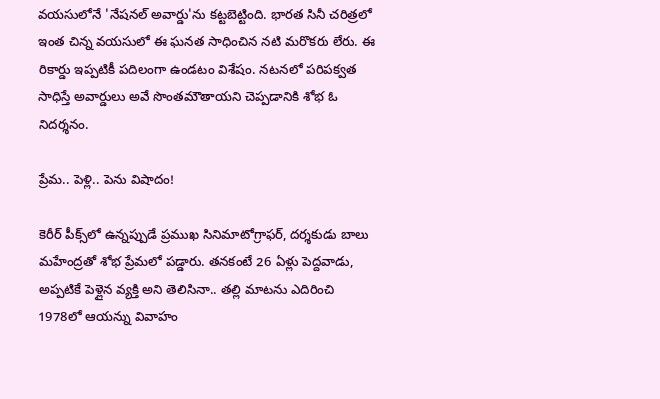వయసులోనే 'నేషనల్ అవార్డు'ను కట్టబెట్టింది. భారత సినీ చరిత్రలో ఇంత చిన్న వయసులో ఈ ఘనత సాధించిన నటి మరొకరు లేరు. ఈ రికార్డు ఇప్పటికీ పదిలంగా ఉండటం విశేషం. నటనలో పరిపక్వత సాధిస్తే అవార్డులు అవే సొంతమౌతాయని చెప్పడానికి శోభ ఓ నిదర్శనం.

ప్రేమ.. పెళ్లి.. పెను విషాదం!

కెరీర్ పీక్స్‌లో ఉన్నప్పుడే ప్రముఖ సినిమాటోగ్రాఫర్, దర్శకుడు బాలు మహేంద్రతో శోభ ప్రేమలో పడ్డారు. తనకంటే 26 ఏళ్లు పెద్దవాడు, అప్పటికే పెళ్లైన వ్యక్తి అని తెలిసినా.. తల్లి మాటను ఎదిరించి 1978లో ఆయన్ను వివాహం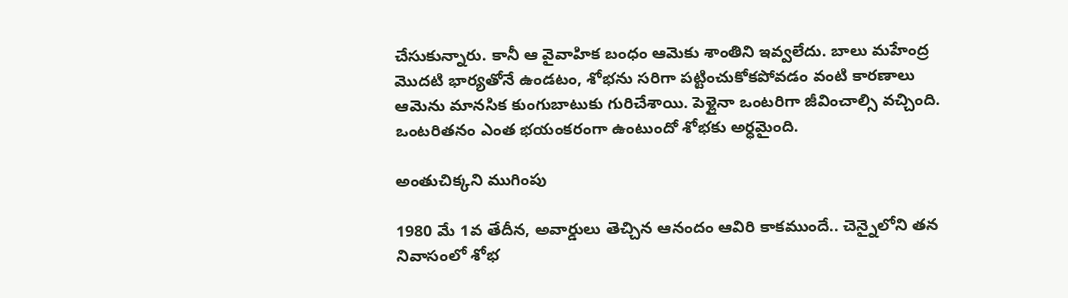చేసుకున్నారు. కానీ ఆ వైవాహిక బంధం ఆమెకు శాంతిని ఇవ్వలేదు. బాలు మహేంద్ర మొదటి భార్యతోనే ఉండటం, శోభను సరిగా పట్టించుకోకపోవడం వంటి కారణాలు ఆమెను మానసిక కుంగుబాటుకు గురిచేశాయి. పెళ్లైనా ఒంటరిగా జీవించాల్సి వచ్చింది. ఒంటరితనం ఎంత భయంకరంగా ఉంటుందో శోభకు అర్ధమైంది.

అంతుచిక్కని ముగింపు

1980 మే 1వ తేదీన, అవార్డులు తెచ్చిన ఆనందం ఆవిరి కాకముందే.. చెన్నైలోని తన నివాసంలో శోభ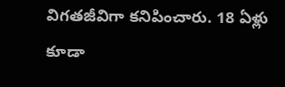విగతజీవిగా కనిపించారు. 18 ఏళ్లు కూడా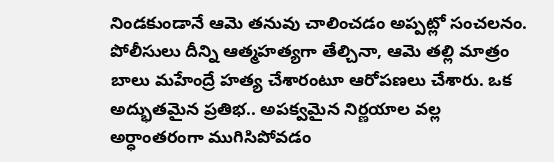నిండకుండానే ఆమె తనువు చాలించడం అప్పట్లో సంచలనం. పోలీసులు దీన్ని ఆత్మహత్యగా తేల్చినా, ఆమె తల్లి మాత్రం బాలు మహేంద్రే హత్య చేశారంటూ ఆరోపణలు చేశారు. ఒక అద్భుతమైన ప్రతిభ.. అపక్వమైన నిర్ణయాల వల్ల అర్ధాంతరంగా ముగిసిపోవడం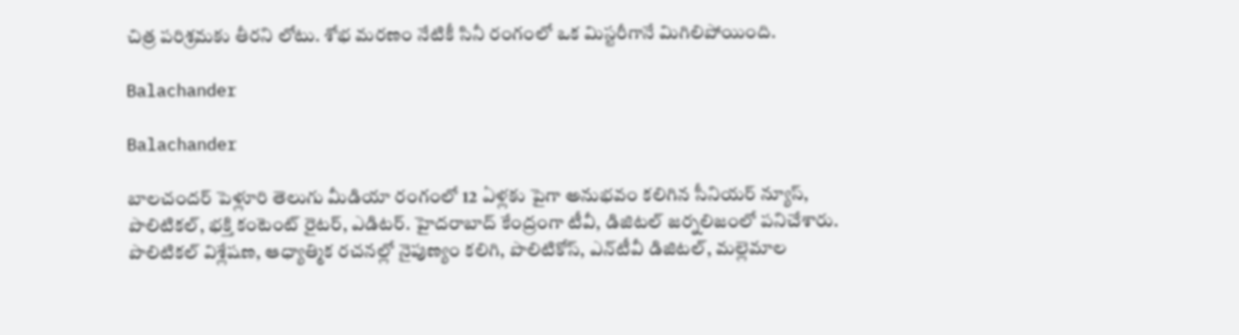చిత్ర పరిశ్రమకు తీరని లోటు. శోభ మరణం నేటికీ సినీ రంగంలో ఒక మిస్టరీగానే మిగిలిపోయింది.

Balachander

Balachander

బాలచందర్ పెళ్లూరి తెలుగు మీడియా రంగంలో 12 ఏళ్లకు పైగా అనుభవం కలిగిన సీనియర్ న్యూస్, పొలిటికల్, భక్తి కంటెంట్ రైటర్, ఎడిటర్. హైదరాబాద్ కేంద్రంగా టీవీ, డిజిటల్ జర్నలిజంలో పనిచేశారు. పొలిటికల్ విశ్లేషణ, ఆధ్యాత్మిక రచనల్లో నైపుణ్యం కలిగి, పొలిటికోస్, ఎన్‌టీవీ డిజిటల్, మల్లెమాల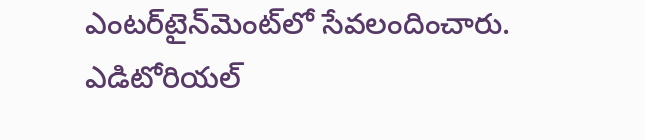ఎంటర్‌టైన్‌మెంట్‌లో సేవలందించారు. ఎడిటోరియల్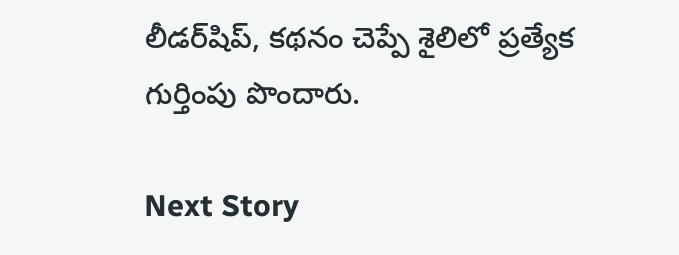లీడర్‌షిప్, కథనం చెప్పే శైలిలో ప్రత్యేక గుర్తింపు పొందారు.

Next Story